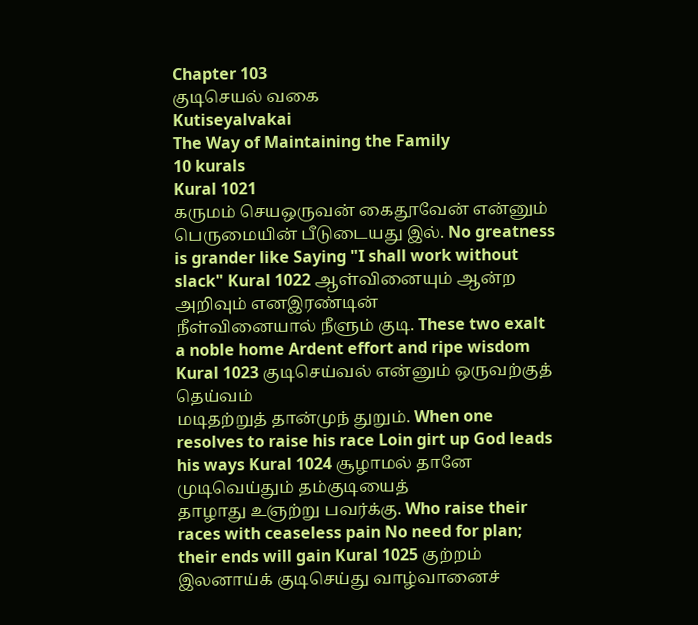Chapter 103
குடிசெயல் வகை
Kutiseyalvakai
The Way of Maintaining the Family
10 kurals
Kural 1021
கருமம் செயஒருவன் கைதூவேன் என்னும்
பெருமையின் பீடுடையது இல். No greatness is grander like Saying "I shall work without slack" Kural 1022 ஆள்வினையும் ஆன்ற அறிவும் எனஇரண்டின்
நீள்வினையால் நீளும் குடி. These two exalt a noble home Ardent effort and ripe wisdom Kural 1023 குடிசெய்வல் என்னும் ஒருவற்குத் தெய்வம்
மடிதற்றுத் தான்முந் துறும். When one resolves to raise his race Loin girt up God leads his ways Kural 1024 சூழாமல் தானே முடிவெய்தும் தம்குடியைத்
தாழாது உஞற்று பவர்க்கு. Who raise their races with ceaseless pain No need for plan; their ends will gain Kural 1025 குற்றம் இலனாய்க் குடிசெய்து வாழ்வானைச்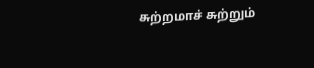சுற்றமாச் சுற்றும்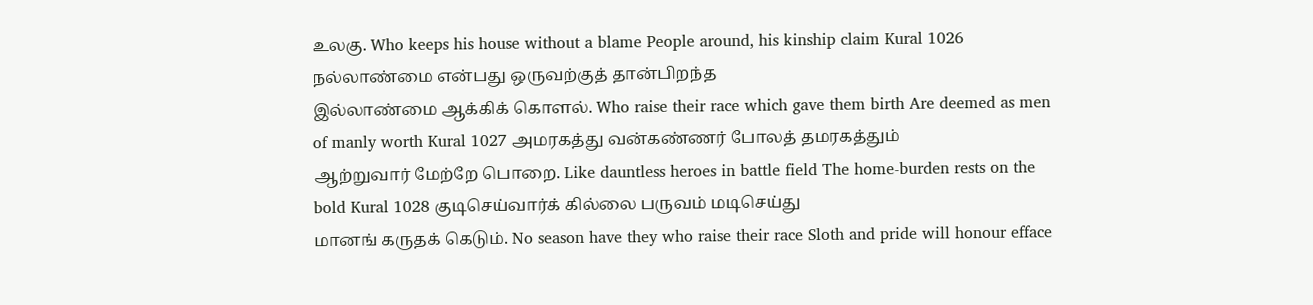உலகு. Who keeps his house without a blame People around, his kinship claim Kural 1026 நல்லாண்மை என்பது ஒருவற்குத் தான்பிறந்த
இல்லாண்மை ஆக்கிக் கொளல். Who raise their race which gave them birth Are deemed as men of manly worth Kural 1027 அமரகத்து வன்கண்ணர் போலத் தமரகத்தும்
ஆற்றுவார் மேற்றே பொறை. Like dauntless heroes in battle field The home-burden rests on the bold Kural 1028 குடிசெய்வார்க் கில்லை பருவம் மடிசெய்து
மானங் கருதக் கெடும். No season have they who raise their race Sloth and pride will honour efface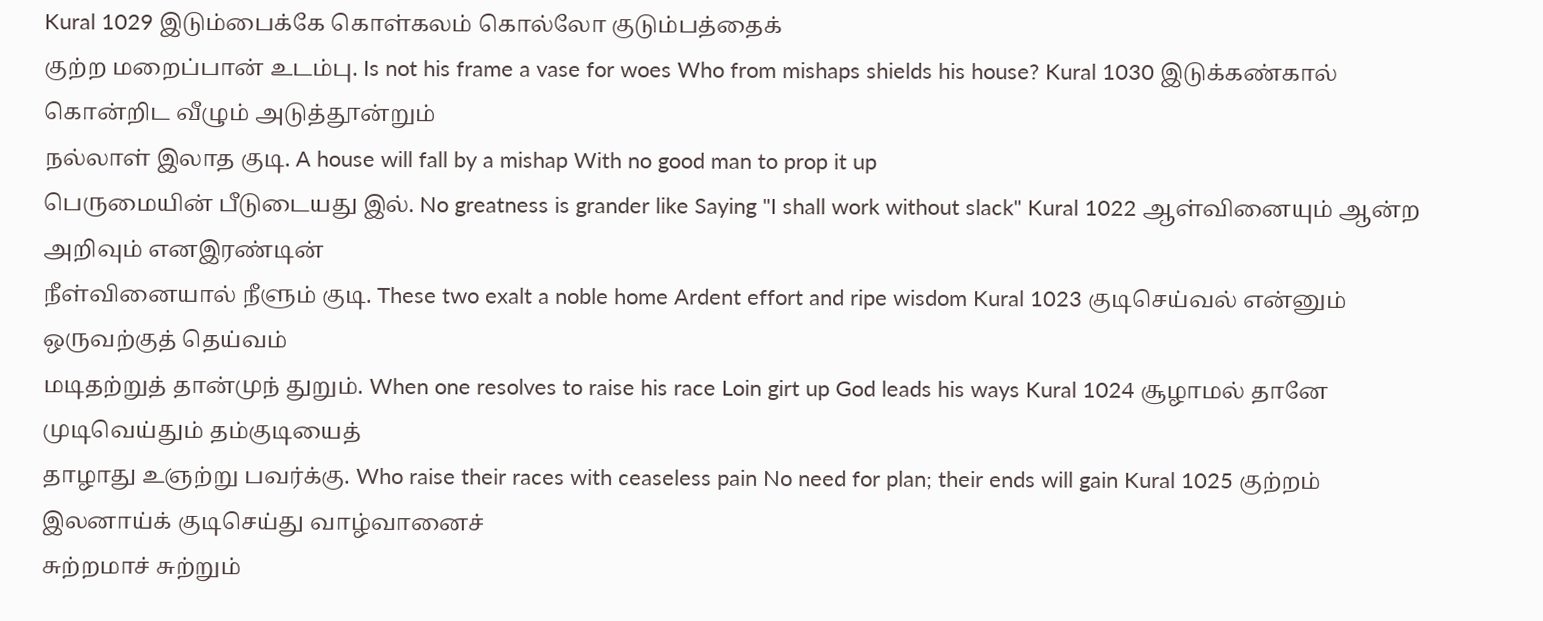Kural 1029 இடும்பைக்கே கொள்கலம் கொல்லோ குடும்பத்தைக்
குற்ற மறைப்பான் உடம்பு. Is not his frame a vase for woes Who from mishaps shields his house? Kural 1030 இடுக்கண்கால் கொன்றிட வீழும் அடுத்தூன்றும்
நல்லாள் இலாத குடி. A house will fall by a mishap With no good man to prop it up
பெருமையின் பீடுடையது இல். No greatness is grander like Saying "I shall work without slack" Kural 1022 ஆள்வினையும் ஆன்ற அறிவும் எனஇரண்டின்
நீள்வினையால் நீளும் குடி. These two exalt a noble home Ardent effort and ripe wisdom Kural 1023 குடிசெய்வல் என்னும் ஒருவற்குத் தெய்வம்
மடிதற்றுத் தான்முந் துறும். When one resolves to raise his race Loin girt up God leads his ways Kural 1024 சூழாமல் தானே முடிவெய்தும் தம்குடியைத்
தாழாது உஞற்று பவர்க்கு. Who raise their races with ceaseless pain No need for plan; their ends will gain Kural 1025 குற்றம் இலனாய்க் குடிசெய்து வாழ்வானைச்
சுற்றமாச் சுற்றும்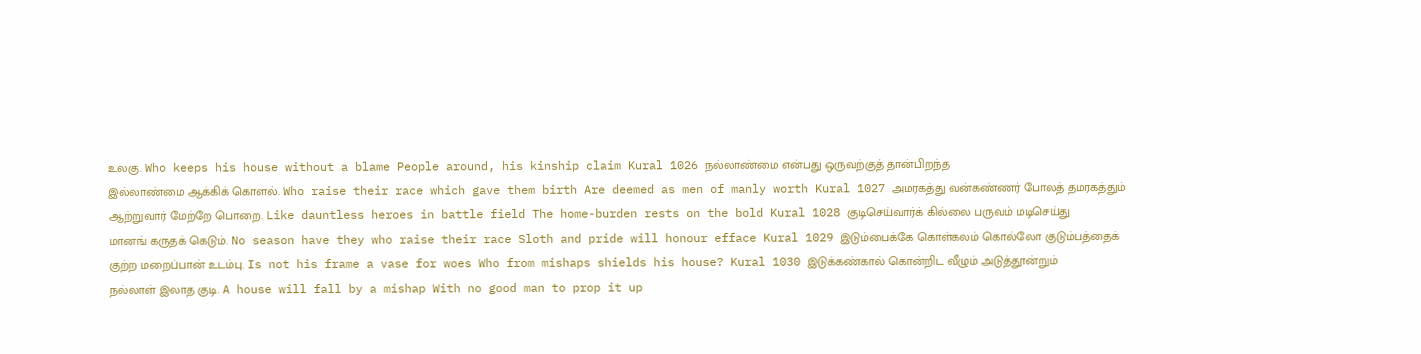உலகு. Who keeps his house without a blame People around, his kinship claim Kural 1026 நல்லாண்மை என்பது ஒருவற்குத் தான்பிறந்த
இல்லாண்மை ஆக்கிக் கொளல். Who raise their race which gave them birth Are deemed as men of manly worth Kural 1027 அமரகத்து வன்கண்ணர் போலத் தமரகத்தும்
ஆற்றுவார் மேற்றே பொறை. Like dauntless heroes in battle field The home-burden rests on the bold Kural 1028 குடிசெய்வார்க் கில்லை பருவம் மடிசெய்து
மானங் கருதக் கெடும். No season have they who raise their race Sloth and pride will honour efface Kural 1029 இடும்பைக்கே கொள்கலம் கொல்லோ குடும்பத்தைக்
குற்ற மறைப்பான் உடம்பு. Is not his frame a vase for woes Who from mishaps shields his house? Kural 1030 இடுக்கண்கால் கொன்றிட வீழும் அடுத்தூன்றும்
நல்லாள் இலாத குடி. A house will fall by a mishap With no good man to prop it up